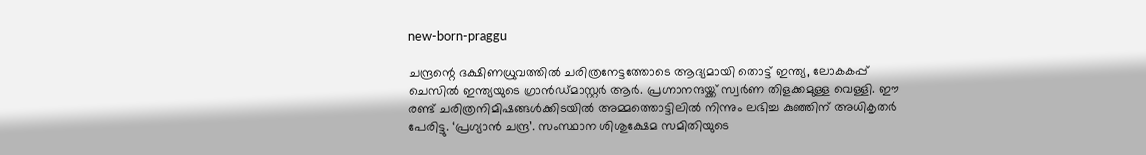new-born-praggu

ചന്ദ്രന്റെ ദക്ഷിണധ്രുവത്തിൽ ചരിത്രനേട്ടത്തോടെ ആദ്യമായി തൊട്ട് ഇന്ത്യ, ലോകകപ്പ് ചെസിൽ ഇന്ത്യയുടെ ഗ്രാൻഡ്മാസ്റ്റർ ആർ. പ്രഗ്നാനന്ദയ്ക്ക് സ്വർണ തിളക്കമുള്ള വെള്ളി. ഈ രണ്ട് ചരിത്രനിമിഷങ്ങള്‍ക്കിടയില്‍ അമ്മത്തൊട്ടിലില്‍ നിന്നും ലഭിച്ച കുഞ്ഞിന് അധികൃതര്‍ പേരിട്ടു. ‘പ്രഗ്യാൻ ചന്ദ്ര’. സംസ്ഥാന ശിശുക്ഷേമ സമിതിയുടെ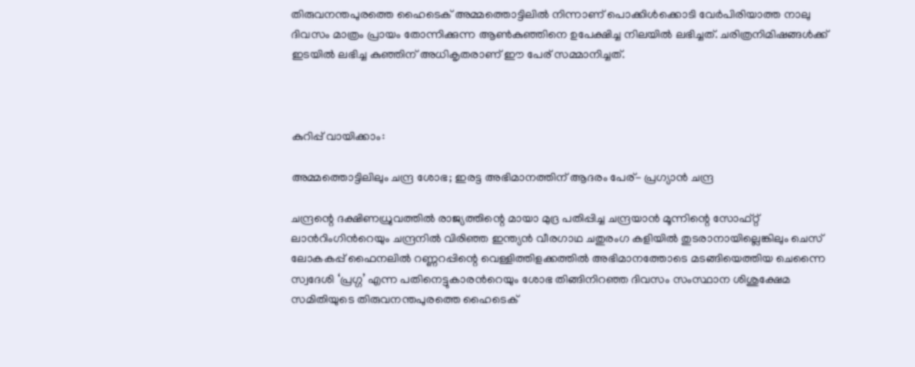തിരുവനന്തപുരത്തെ ഹൈടെക് അമ്മത്തൊട്ടിലിൽ നിന്നാണ് പൊക്കിൾക്കൊടി വേർപിരിയാത്ത നാലു ദിവസം മാത്രം പ്രായം തോന്നിക്കുന്ന ആൺകുഞ്ഞിനെ ഉപേക്ഷിച്ച നിലയിൽ ലഭിച്ചത്. ചരിത്രനിമിഷങ്ങള്‍ക്ക് ഇടയില്‍ ലഭിച്ച കുഞ്ഞിന് അധികൃതരാണ് ഈ പേര് സമ്മാനിച്ചത്.



കുറിപ്പ് വായിക്കാം:

അമ്മത്തൊട്ടിലിലും ചന്ദ്ര ശോഭ; ഇരട്ട അഭിമാനത്തിന് ആദരം പേര്- പ്രഗ്യാൻ ചന്ദ്ര

ചന്ദ്രന്റെ ദക്ഷിണധ്രുവത്തിൽ രാജ്യത്തിന്റെ മായാ മുദ്ര പതിപ്പിച്ച ചന്ദ്രയാൻ മൂന്നിന്റെ സോഫ്റ്റ് ലാൻറിംഗിൻറെയും ചന്ദ്രനിൽ വിരിഞ്ഞ ഇന്ത്യൻ വീരഗാഥ ചതുരംഗ കളിയിൽ തുടരാനായില്ലെങ്കിലും ചെസ് ലോകകപ്പ് ഫൈനലിൽ റണ്ണറപ്പിന്റെ വെള്ളിത്തിളക്കത്തിൽ അഭിമാനത്തോടെ മടങ്ങിയെത്തിയ ചെന്നൈ സ്വദേശി ‘പ്രഗ്ഗ’ എന്ന പതിനെട്ടുകാരൻറെയും ശോഭ തിങ്ങിനിറഞ്ഞ ദിവസം സംസ്ഥാന ശിശുക്ഷേമ സമിതിയുടെ തിരുവനന്തപുരത്തെ ഹൈടെക്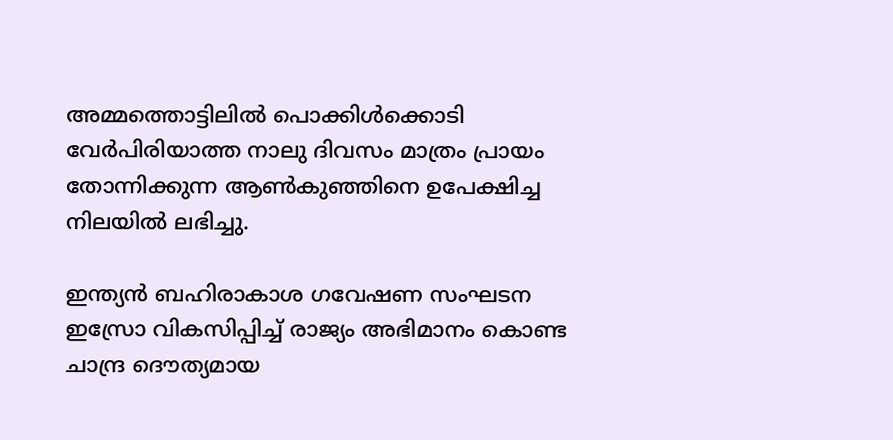അമ്മത്തൊട്ടിലിൽ പൊക്കിൾക്കൊടി വേർപിരിയാത്ത നാലു ദിവസം മാത്രം പ്രായം തോന്നിക്കുന്ന ആൺകുഞ്ഞിനെ ഉപേക്ഷിച്ച നിലയിൽ ലഭിച്ചു.

ഇന്ത്യൻ ബഹിരാകാശ ഗവേഷണ സംഘടന ഇസ്രോ വികസിപ്പിച്ച് രാജ്യം അഭിമാനം കൊണ്ട ചാന്ദ്ര ദൌത്യമായ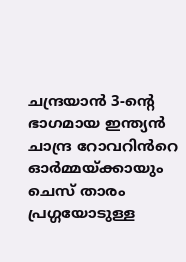ചന്ദ്രയാൻ 3-ന്റെ ഭാഗമായ ഇന്ത്യൻ ചാന്ദ്ര റോവറിൻറെ ഓർമ്മയ്ക്കായും ചെസ് താരം പ്രഗ്ഗയോടുള്ള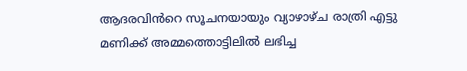ആദരവിൻറെ സൂചനയായും വ്യാഴാഴ്ച രാത്രി എട്ടു മണിക്ക് അമ്മത്തൊട്ടിലിൽ ലഭിച്ച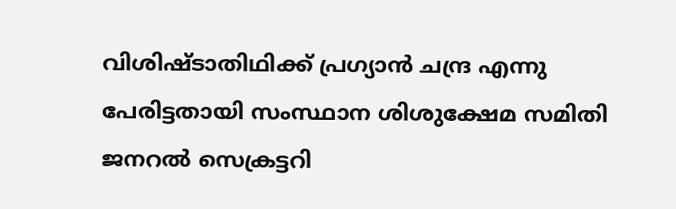വിശിഷ്ടാതിഥിക്ക് പ്രഗ്യാൻ ചന്ദ്ര എന്നു പേരിട്ടതായി സംസ്ഥാന ശിശുക്ഷേമ സമിതി ജനറൽ സെക്രട്ടറി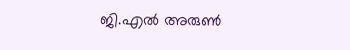ജി.എൽ അരുൺ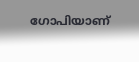ഗോപിയാണ്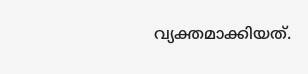വ്യക്തമാക്കിയത്.